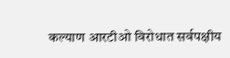कल्याण आरटीओ विरोधात सर्वपक्षीय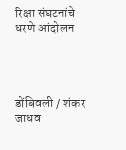रिक्षा संघटनांचे धरणे आंदोलन




डोंबिवली / शंकर जाधव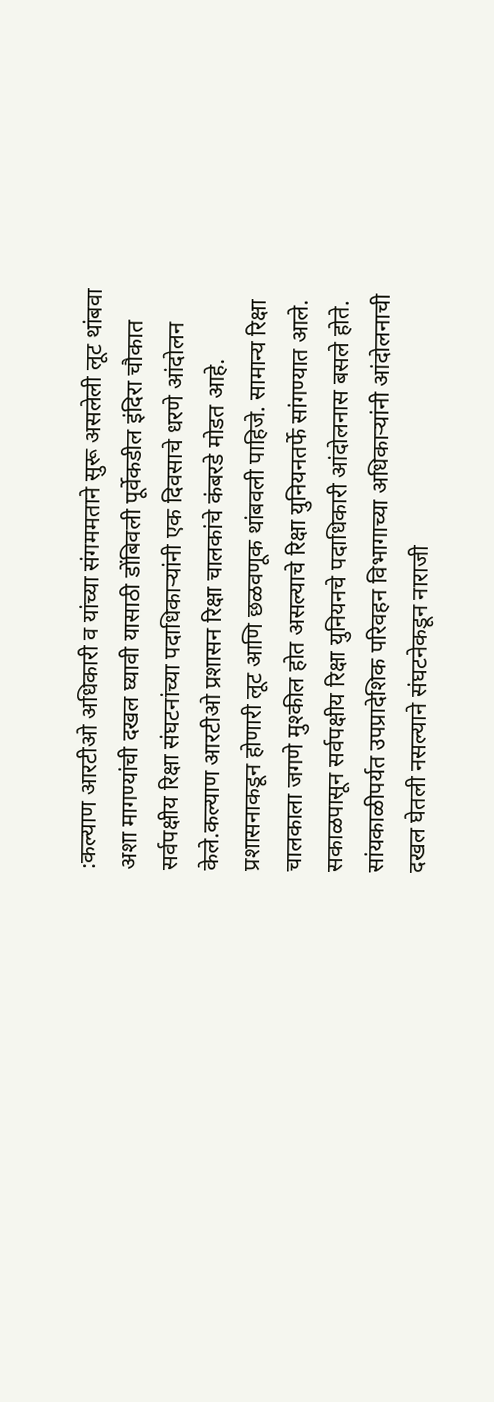:कल्याण आरटीओ अधिकारी व यांच्या संगममताने सुरू असलेली लूट थांबवा अशा मागण्यांची दखल घ्यावी यासाठी डोंबिवली पूर्वेकडील इंदिरा चौकात सर्वपक्षीय रिक्षा संघटनांच्या पदाधिकाऱ्यांनी एक दिवसाचे धरणे आंदोलन केले.कल्याण आरटीओ प्रशासन रिक्षा चालकांचे कंबरडे मोडत आहे. प्रशासनाकडून होणारी लूट आणि छळवणूक थांबवली पाहिजे. सामान्य रिक्षा चालकाला जगणे मुश्कील होत असल्याचे रिक्षा युनियनतर्फे सांगण्यात आले. सकाळपासून सर्वपक्षीय रिक्षा युनियनचे पदाधिकारी आंदोलनास बसले होते. सांयकाळीपर्यत उपप्रादेशिक परिवहन विभागाच्या अधिकाऱ्यांनी आंदोलनाची दखल घेतली नसल्याने संघटनेकडून नाराजी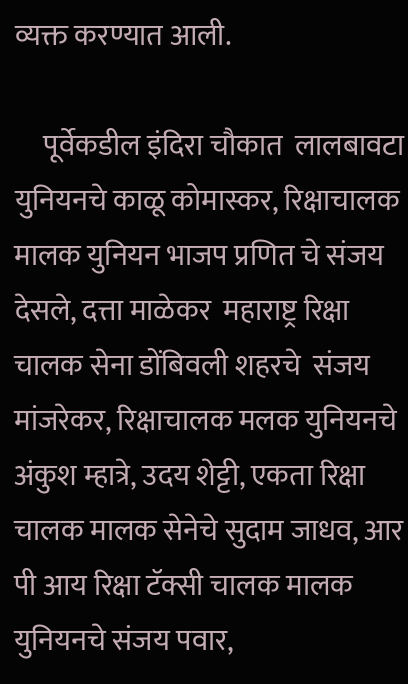व्यक्त करण्यात आली.

     पूर्वेकडील इंदिरा चौकात  लालबावटा युनियनचे काळू कोमास्कर, रिक्षाचालक मालक युनियन भाजप प्रणित चे संजय देसले, दत्ता माळेकर  महाराष्ट्र रिक्षा चालक सेना डोंबिवली शहरचे  संजय मांजरेकर, रिक्षाचालक मलक युनियनचे अंकुश म्हात्रे, उदय शेट्टी, एकता रिक्षा चालक मालक सेनेचे सुदाम जाधव, आर पी आय रिक्षा टॅक्सी चालक मालक युनियनचे संजय पवार,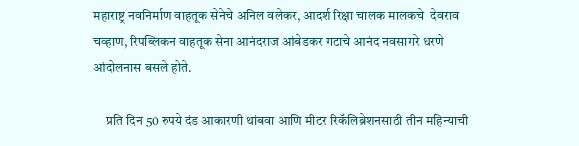महाराष्ट्र नवनिर्माण वाहतूक सेनेचे अनिल वलेकर, आदर्श रिक्षा चालक मालकचे  देवराव चव्हाण, रिपब्लिकन वाहतूक सेना आनंदराज आंबेडकर गटाचे आनंद नवसागरे धरणे आंदोलनास बसले होते.

     प्रति दिन 50 रुपये दंड आकारणी थांबवा आणि मीटर रिकॅलिब्रेशनसाठी तीन महिन्याची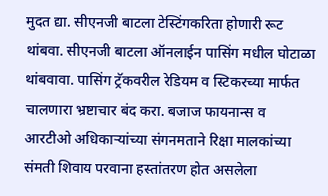मुदत द्या. सीएनजी बाटला टेस्टिंगकरिता होणारी रूट थांबवा. सीएनजी बाटला ऑनलाईन पासिंग मधील घोटाळा थांबवावा. पासिंग ट्रॅकवरील रेडियम व स्टिकरच्या मार्फत चालणारा भ्रष्टाचार बंद करा. बजाज फायनान्स व आरटीओ अधिकाऱ्यांच्या संगनमताने रिक्षा मालकांच्या संमती शिवाय परवाना हस्तांतरण होत असलेला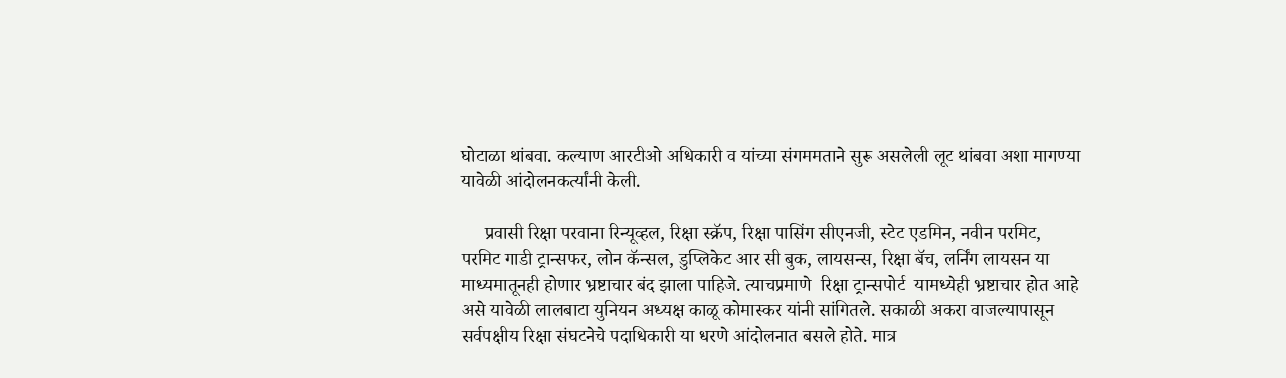घोटाळा थांबवा. कल्याण आरटीओ अधिकारी व यांच्या संगममताने सुरू असलेली लूट थांबवा अशा मागण्या यावेळी आंदोलनकर्त्यांनी केली.

     प्रवासी रिक्षा परवाना रिन्यूव्हल, रिक्षा स्क्रॅप, रिक्षा पासिंग सीएनजी, स्टेट एडमिन, नवीन परमिट, परमिट गाडी ट्रान्सफर, लोन कॅन्सल, डुप्लिकेट आर सी बुक, लायसन्स, रिक्षा बॅच, लर्निंग लायसन या माध्यमातूनही होणार भ्रष्टाचार बंद झाला पाहिजे. त्याचप्रमाणे  रिक्षा ट्रान्सपोर्ट  यामध्येही भ्रष्टाचार होत आहे असे यावेळी लालबाटा युनियन अध्यक्ष काळू कोमास्कर यांनी सांगितले. सकाळी अकरा वाजल्यापासून सर्वपक्षीय रिक्षा संघटनेचे पदाधिकारी या धरणे आंदोलनात बसले होते. मात्र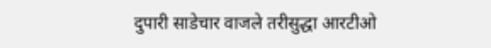दुपारी साडेचार वाजले तरीसुद्धा आरटीओ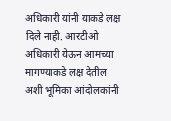अधिकारी यांनी याकडे लक्ष दिले नाही. आरटीओ अधिकारी येऊन आमच्या मागण्याकडे लक्ष देतील अशी भूमिका आंदोलकांनी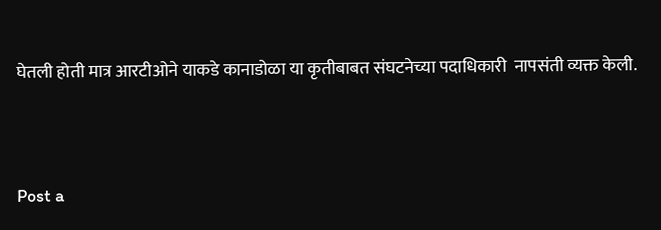घेतली होती मात्र आरटीओने याकडे कानाडोळा या कृतीबाबत संघटनेच्या पदाधिकारी  नापसंती व्यक्त केली.



Post a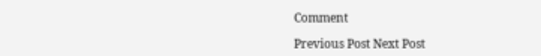Comment

Previous Post Next Post